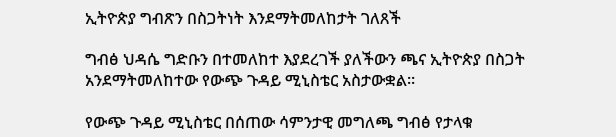ኢትዮጵያ ግብጽን በስጋትነት እንደማትመለከታት ገለጸች

ግብፅ ህዳሴ ግድቡን በተመለከተ እያደረገች ያለችውን ጫና ኢትዮጵያ በስጋት አንደማትመለከተው የውጭ ጉዳይ ሚኒስቴር አስታውቋል።

የውጭ ጉዳይ ሚኒስቴር በሰጠው ሳምንታዊ መግለጫ ግብፅ የታላቁ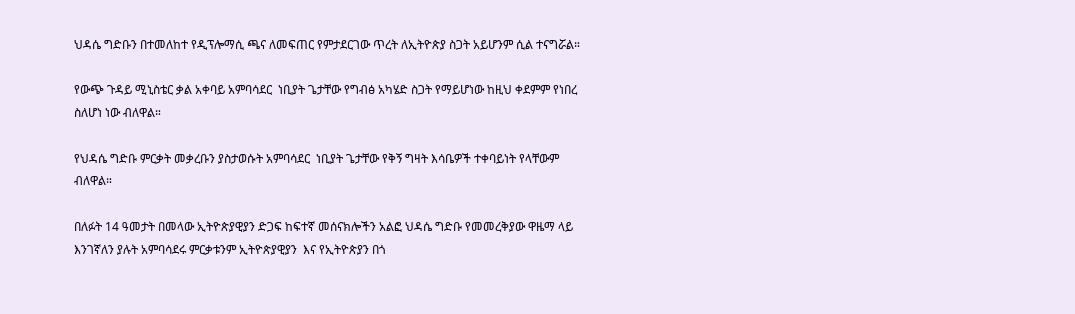ህዳሴ ግድቡን በተመለከተ የዲፕሎማሲ ጫና ለመፍጠር የምታደርገው ጥረት ለኢትዮጵያ ስጋት አይሆንም ሲል ተናግሯል።

የውጭ ጉዳይ ሚኒስቴር ቃል አቀባይ አምባሳደር  ነቢያት ጌታቸው የግብፅ አካሄድ ስጋት የማይሆነው ከዚህ ቀደምም የነበረ ስለሆነ ነው ብለዋል።

የህዳሴ ግድቡ ምርቃት መቃረቡን ያስታወሱት አምባሳደር  ነቢያት ጌታቸው የቅኝ ግዛት እሳቤዎች ተቀባይነት የላቸውም ብለዋል።

በለፉት 14 ዓመታት በመላው ኢትዮጵያዊያን ድጋፍ ከፍተኛ መሰናክሎችን አልፎ ህዳሴ ግድቡ የመመረቅያው ዋዜማ ላይ እንገኛለን ያሉት አምባሳደሩ ምርቃቱንም ኢትዮጵያዊያን  እና የኢትዮጵያን በጎ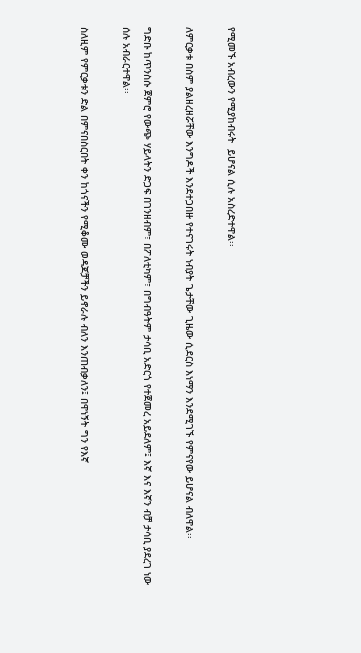የሚመኙ አብረውን የሚያከብሩት  ይሆናል ሲሉ አስረድተዋል፡፡

ለምርቃቱ በስም ያልዘረዘሯቸው እንግዶች እንደተጋበዙ የተናገሩት ነብያት ጌታቸው ጊዜው ሲደርስ እነማን እንደሚገኙ የምናየው ይሆናል ብለዋል፡፡

ግድቡ ከጥንስሱ ጀምሮ የውጭ ሃይላትን ድጋፍ በገንዘብም፣ በፖለቲካም፣ በግብዓትም ታሳቢ አድርጎ የተጀመረ አይደለም፤ እኛ እና እኛን ብቻ ታሳቢ ያደረገ ነው  ሰሉ አብራርተዋል፡፡

ስለዚም የምርቃቱን ድል በምናበስርበት ቀን ከጎናችን የሚቆሙ ወዳጆቻችን ይኖራሉ ብለን እንጠብቃለን፤ በዋነኝት ግን የእኛ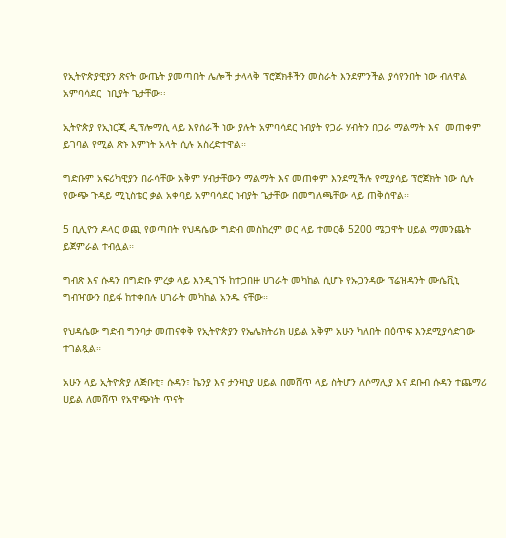የኢትዮጵያዊያን ጽናት ውጤት ያመጣበት ሌሎች ታላላቅ ፕሮጀክቶችን መስራት እንደምንችል ያሳየንበት ነው ብለዋል አምባሳደር  ነቢያት ጌታቸው፡፡

ኢትዮጵያ የኢነርጂ ዲፕሎማሲ ላይ እየሰራች ነው ያሉት አምባሳደር ነብያት የጋራ ሃብትን በጋራ ማልማት እና  መጠቀም ይገባል የሚል ጽኑ እምነት አላት ሲሉ አስረድተዋል።

ግድቡም አፍሪካዊያን በራሳቸው አቅም ሃብታቸውን ማልማት እና መጠቀም እንደሚችሉ የሚያሳይ ፕሮጀክት ነው ሲሉ የውጭ ጉዳይ ሚኒስቴር ቃል አቀባይ አምባሳደር ነብያት ጌታቸው በመግለጫቸው ላይ ጠቅሰዋል።

5 ቢሊዮን ዶላር ወጪ የወጣበት የህዳሴው ግድብ መስከረም ወር ላይ ተመርቆ 5200 ሜጋዋት ሀይል ማመንጨት ይጀምራል ተብሏል።

ግብጽ እና ሱዳን በግድቡ ምረቃ ላይ እንዲገኙ ከተጋበዙ ሀገራት መካከል ሲሆኑ የኡጋንዳው ፕሬዝዳንት ሙሴቪኒ ግብዣውን በይፋ ከተቀበሉ ሀገራት መካከል አንዱ ናቸው።

የህዳሴው ግድብ ግንባታ መጠናቀቅ የኢትዮጵያን የኤሌክትሪክ ሀይል አቅም አሁን ካለበት በዕጥፍ እንደሚያሳድገው ተገልጿል።

አሁን ላይ ኢትዮጵያ ለጅቡቲ፣ ሱዳን፣ ኬንያ እና ታንዛኒያ ሀይል በመሸጥ ላይ ስትሆን ለሶማሊያ እና ደቡብ ሱዳን ተጨማሪ ሀይል ለመሸጥ የአዋጭነት ጥናት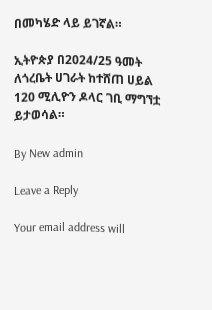በመካሄድ ላይ ይገኛል።

ኢትዮጵያ በ2024/25 ዓመት ለጎረቤት ሀገራት ከተሸጠ ሀይል 120 ሚሊዮን ዶላር ገቢ ማግኘቷ ይታወሳል።

By New admin

Leave a Reply

Your email address will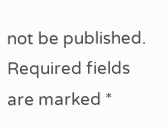not be published. Required fields are marked *